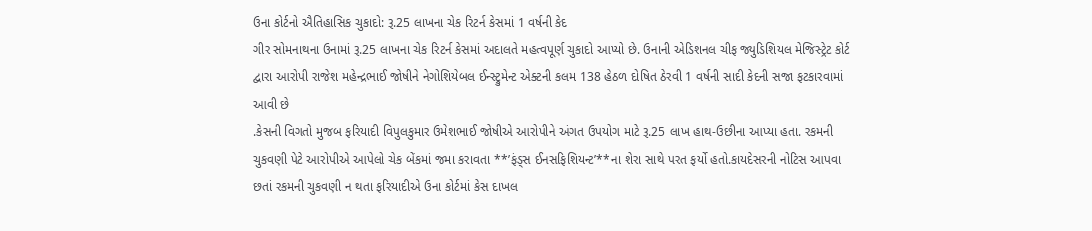ઉના કોર્ટનો ઐતિહાસિક ચુકાદો: રૂ.25 લાખના ચેક રિટર્ન કેસમાં 1 વર્ષની કેદ
ગીર સોમનાથના ઉનામાં રૂ.25 લાખના ચેક રિટર્ન કેસમાં અદાલતે મહત્વપૂર્ણ ચુકાદો આપ્યો છે. ઉનાની એડિશનલ ચીફ જ્યુડિશિયલ મેજિસ્ટ્રેટ કોર્ટ દ્વારા આરોપી રાજેશ મહેન્દ્રભાઈ જોષીને નેગોશિયેબલ ઈન્સ્ટ્રુમેન્ટ એક્ટની કલમ 138 હેઠળ દોષિત ઠેરવી 1 વર્ષની સાદી કેદની સજા ફટકારવામાં આવી છે
.કેસની વિગતો મુજબ ફરિયાદી વિપુલકુમાર ઉમેશભાઈ જોષીએ આરોપીને અંગત ઉપયોગ માટે રૂ.25 લાખ હાથ-ઉછીના આપ્યા હતા. રકમની ચુકવણી પેટે આરોપીએ આપેલો ચેક બેંકમાં જમા કરાવતા **’ફંડ્સ ઈનસફિશિયન્ટ’**ના શેરા સાથે પરત ફર્યો હતો.કાયદેસરની નોટિસ આપવા છતાં રકમની ચુકવણી ન થતા ફરિયાદીએ ઉના કોર્ટમાં કેસ દાખલ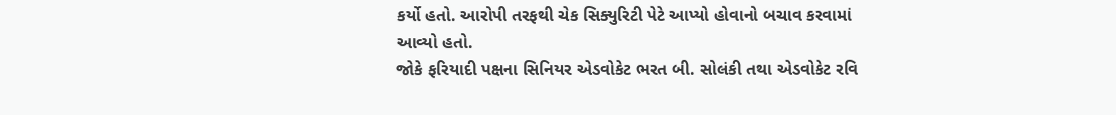કર્યો હતો. આરોપી તરફથી ચેક સિક્યુરિટી પેટે આપ્યો હોવાનો બચાવ કરવામાં આવ્યો હતો.
જોકે ફરિયાદી પક્ષના સિનિયર એડવોકેટ ભરત બી. સોલંકી તથા એડવોકેટ રવિ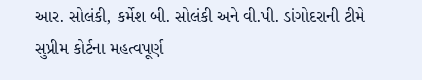આર. સોલંકી, કર્મેશ બી. સોલંકી અને વી.પી. ડાંગોદરાની ટીમે સુપ્રીમ કોર્ટના મહત્વપૂર્ણ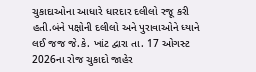ચુકાદાઓના આધારે ધારદાર દલીલો રજૂ કરી હતી.બંને પક્ષોની દલીલો અને પુરાવાઓને ધ્યાને લઈ જજ જે.કે. ખાંટ દ્વારા તા. 17 ઓગસ્ટ 2026ના રોજ ચુકાદો જાહેર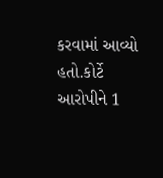કરવામાં આવ્યો હતો.કોર્ટે આરોપીને 1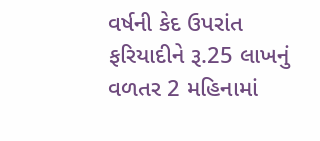વર્ષની કેદ ઉપરાંત ફરિયાદીને રૂ.25 લાખનું વળતર 2 મહિનામાં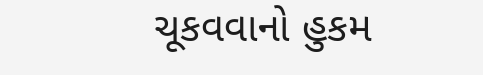ચૂકવવાનો હુકમ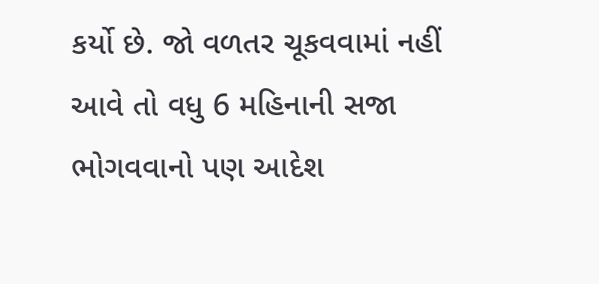કર્યો છે. જો વળતર ચૂકવવામાં નહીં આવે તો વધુ 6 મહિનાની સજા ભોગવવાનો પણ આદેશ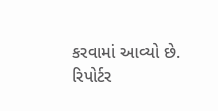કરવામાં આવ્યો છે.
રિપોર્ટર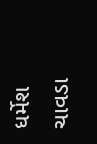ધર્મેશ ચાવડા